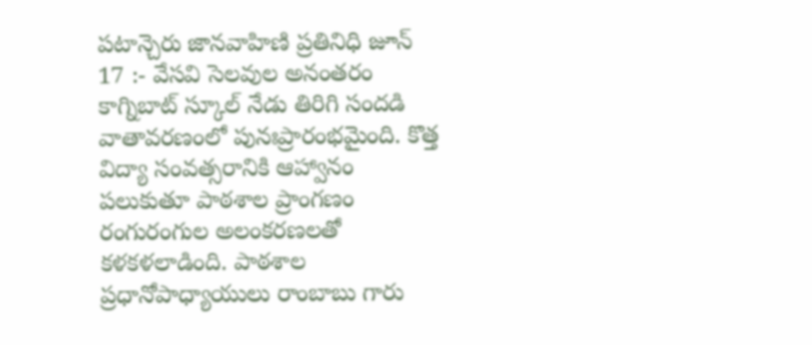పటాన్చెరు జానవాహిణి ప్రతినిధి జూన్ 17 :- వేసవి సెలవుల అనంతరం కాగ్నిబాట్ స్కూల్ నేడు తిరిగి సందడి వాతావరణంలో పునఃప్రారంభమైంది. కొత్త విద్యా సంవత్సరానికి ఆహ్వానం పలుకుతూ పాఠశాల ప్రాంగణం రంగురంగుల అలంకరణలతో కళకళలాడింది. పాఠశాల ప్రధానోపాధ్యాయులు రాంబాబు గారు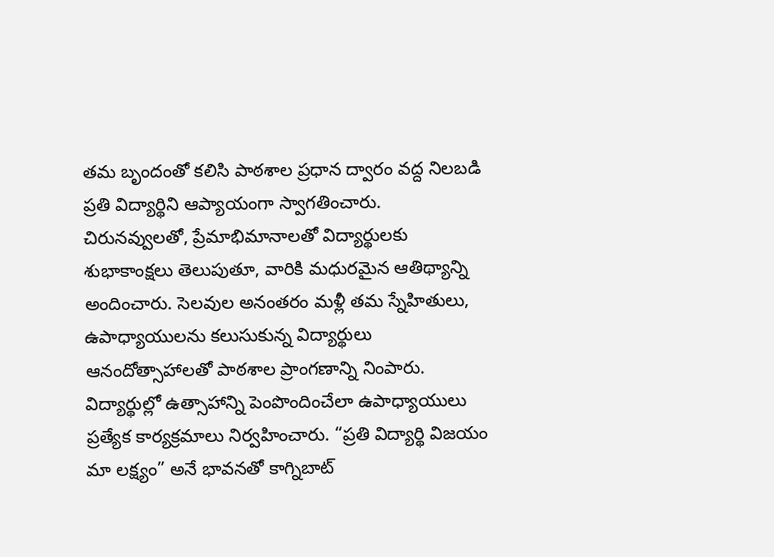తమ బృందంతో కలిసి పాఠశాల ప్రధాన ద్వారం వద్ద నిలబడి ప్రతి విద్యార్థిని ఆప్యాయంగా స్వాగతించారు. చిరునవ్వులతో, ప్రేమాభిమానాలతో విద్యార్థులకు శుభాకాంక్షలు తెలుపుతూ, వారికి మధురమైన ఆతిథ్యాన్ని అందించారు. సెలవుల అనంతరం మళ్లీ తమ స్నేహితులు, ఉపాధ్యాయులను కలుసుకున్న విద్యార్థులు ఆనందోత్సాహాలతో పాఠశాల ప్రాంగణాన్ని నింపారు. విద్యార్థుల్లో ఉత్సాహాన్ని పెంపొందించేలా ఉపాధ్యాయులు ప్రత్యేక కార్యక్రమాలు నిర్వహించారు. “ప్రతి విద్యార్థి విజయం మా లక్ష్యం” అనే భావనతో కాగ్నిబాట్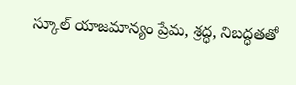స్కూల్ యాజమాన్యం ప్రేమ, శ్రద్ధ, నిబద్ధతతో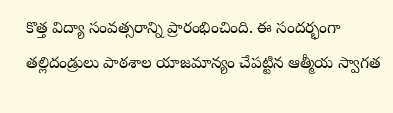కొత్త విద్యా సంవత్సరాన్ని ప్రారంభించింది. ఈ సందర్భంగా తల్లిదండ్రులు పాఠశాల యాజమాన్యం చేపట్టిన ఆత్మీయ స్వాగత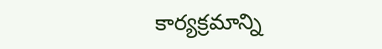కార్యక్రమాన్ని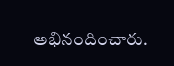అభినందించారు.